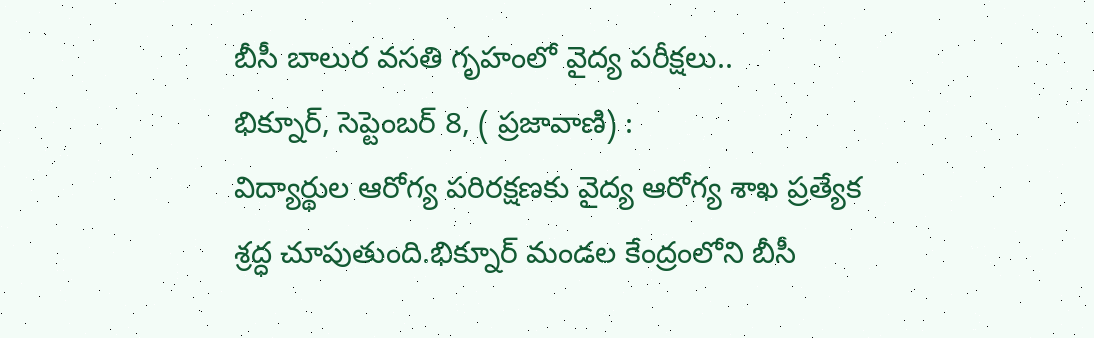బీసీ బాలుర వసతి గృహంలో వైద్య పరీక్షలు..
భిక్నూర్, సెప్టెంబర్ 8, ( ప్రజావాణి) :
విద్యార్థుల ఆరోగ్య పరిరక్షణకు వైద్య ఆరోగ్య శాఖ ప్రత్యేక శ్రద్ధ చూపుతుంది.భిక్నూర్ మండల కేంద్రంలోని బీసీ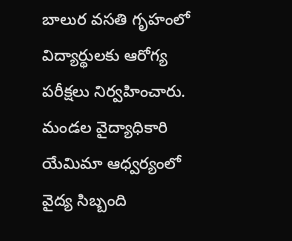బాలుర వసతి గృహంలో విద్యార్థులకు ఆరోగ్య పరీక్షలు నిర్వహించారు. మండల వైద్యాధికారి యేమిమా ఆధ్వర్యంలో వైద్య సిబ్బంది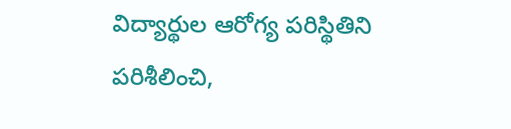విద్యార్థుల ఆరోగ్య పరిస్థితిని పరిశీలించి,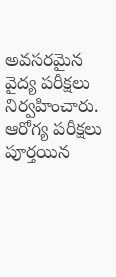అవసరమైన వైద్య పరీక్షలు నిర్వహించారు.
ఆరోగ్య పరీక్షలు పూర్తయిన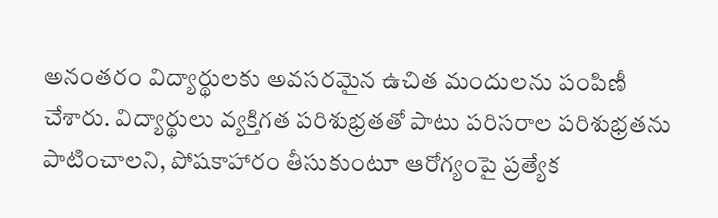అనంతరం విద్యార్థులకు అవసరమైన ఉచిత మందులను పంపిణీ చేశారు. విద్యార్థులు వ్యక్తిగత పరిశుభ్రతతో పాటు పరిసరాల పరిశుభ్రతను పాటించాలని, పోషకాహారం తీసుకుంటూ ఆరోగ్యంపై ప్రత్యేక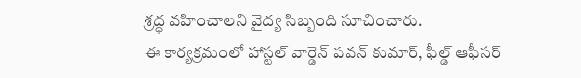శ్రద్ధ వహించాలని వైద్య సిబ్బంది సూచించారు.
ఈ కార్యక్రమంలో హాస్టల్ వార్డెన్ పవన్ కుమార్, ఫీల్డ్ ఆఫీసర్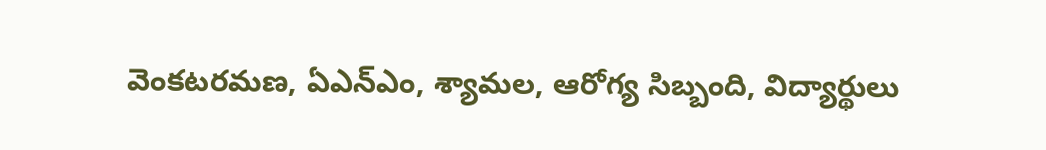వెంకటరమణ, ఏఎన్ఎం, శ్యామల, ఆరోగ్య సిబ్బంది, విద్యార్థులు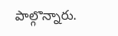పాల్గొన్నారు.